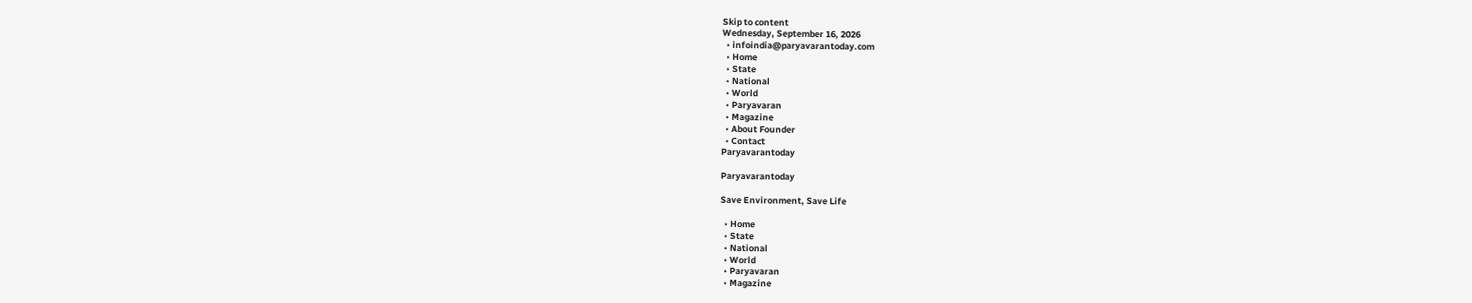Skip to content
Wednesday, September 16, 2026
  • infoindia@paryavarantoday.com
  • Home
  • State
  • National
  • World
  • Paryavaran
  • Magazine
  • About Founder
  • Contact
Paryavarantoday

Paryavarantoday

Save Environment, Save Life

  • Home
  • State
  • National
  • World
  • Paryavaran
  • Magazine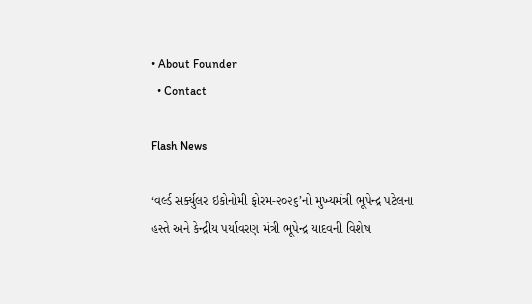• About Founder
  • Contact

Flash News

‘વર્લ્ડ સર્ક્યુલર ઇકોનોમી ફોરમ-૨૦૨૬’નો મુખ્યમંત્રી ભૂપેન્દ્ર પટેલના હસ્તે અને કેન્દ્રીય પર્યાવરણ મંત્રી ભૂપેન્દ્ર યાદવની વિશેષ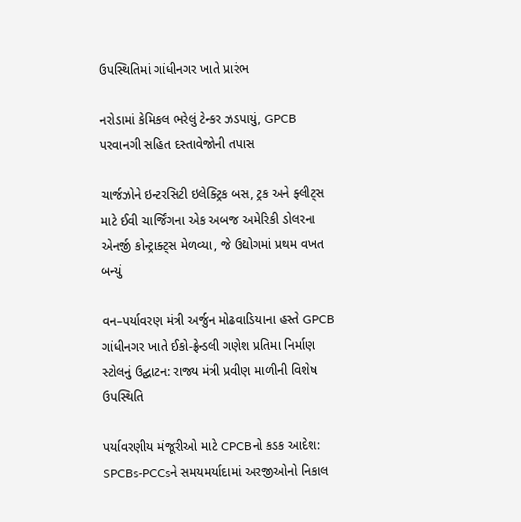ઉપસ્થિતિમાં ગાંધીનગર ખાતે પ્રારંભ

નરોડામાં કેમિકલ ભરેલું ટેન્કર ઝડપાયું, GPCB પરવાનગી સહિત દસ્તાવેજોની તપાસ

ચાર્જઝોને ઇન્ટરસિટી ઇલેક્ટ્રિક બસ, ટ્રક અને ફ્લીટ્સ માટે ઈવી ચાર્જિંગના એક અબજ અમેરિકી ડોલરના એનર્જી કોન્ટ્રાક્ટ્સ મેળવ્યા, જે ઉદ્યોગમાં પ્રથમ વખત બન્યું

વન–પર્યાવરણ મંત્રી અર્જુન મોઢવાડિયાના હસ્તે GPCB ગાંધીનગર ખાતે ઈકો-ફ્રેન્ડલી ગણેશ પ્રતિમા નિર્માણ સ્ટોલનું ઉદ્ઘાટન: રાજ્ય મંત્રી પ્રવીણ માળીની વિશેષ ઉપસ્થિતિ

પર્યાવરણીય મંજૂરીઓ માટે CPCBનો કડક આદેશ: SPCBs-PCCsને સમયમર્યાદામાં અરજીઓનો નિકાલ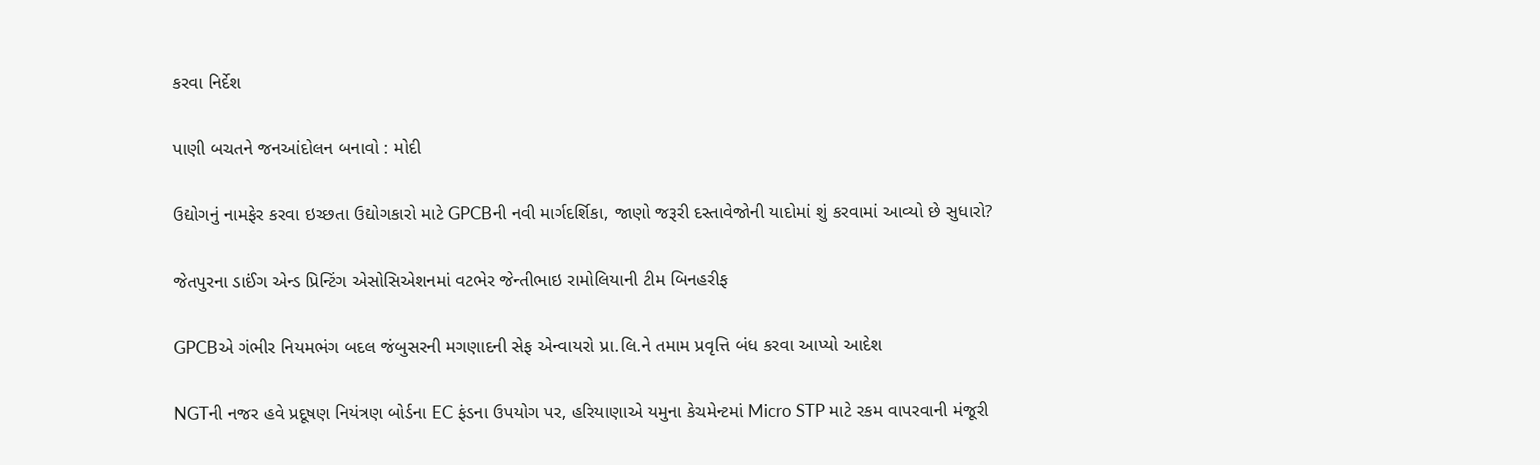કરવા નિર્દેશ

પાણી બચતને જનઆંદોલન બનાવો : મોદી

ઉદ્યોગનું નામફેર કરવા ઇચ્છતા ઉદ્યોગકારો માટે GPCBની નવી માર્ગદર્શિકા, જાણો જરૂરી દસ્તાવેજોની યાદોમાં શું કરવામાં આવ્યો છે સુધારો?

જેતપુરના ડાઈંગ એન્ડ પ્રિન્ટિંગ એસોસિએશનમાં વટભેર જેન્તીભાઇ રામોલિયાની ટીમ બિનહરીફ

GPCBએ ગંભીર નિયમભંગ બદલ જંબુસરની મગણાદની સેફ એન્વાયરો પ્રા.લિ.ને તમામ પ્રવૃત્તિ બંધ કરવા આપ્યો આદેશ

NGTની નજર હવે પ્રદૂષણ નિયંત્રણ બોર્ડના EC ફંડના ઉપયોગ પર, હરિયાણાએ યમુના કેચમેન્ટમાં Micro STP માટે રકમ વાપરવાની મંજૂરી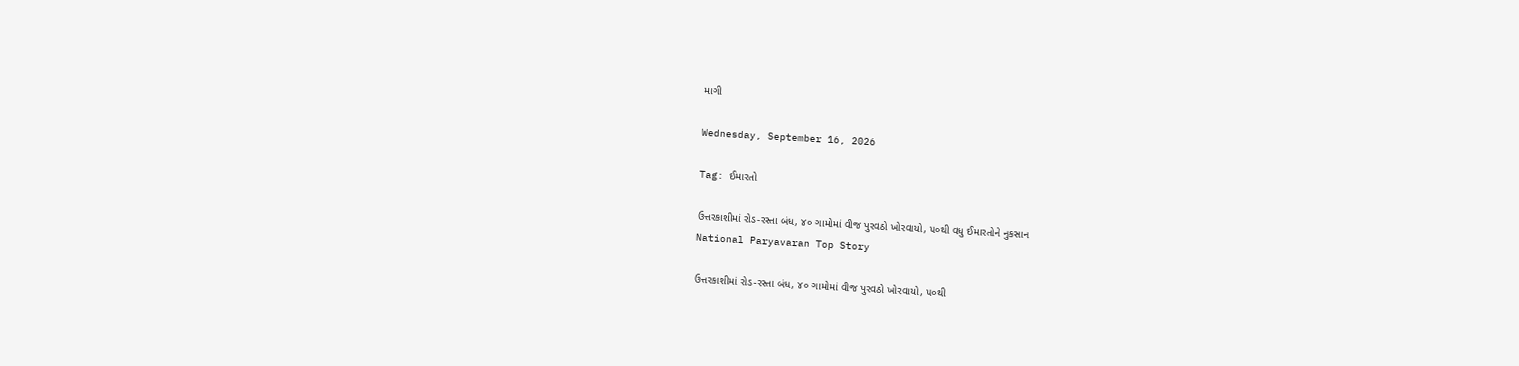માગી

Wednesday, September 16, 2026

Tag: ઈમારતો

ઉત્તરકાશીમાં રોડ-રસ્તા બંધ, ૪૦ ગામોમાં વીજ પુરવઠો ખોરવાયો, ૫૦થી વધુ ઈમારતોને નુકસાન
National Paryavaran Top Story

ઉત્તરકાશીમાં રોડ-રસ્તા બંધ, ૪૦ ગામોમાં વીજ પુરવઠો ખોરવાયો, ૫૦થી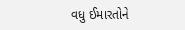વધુ ઈમારતોને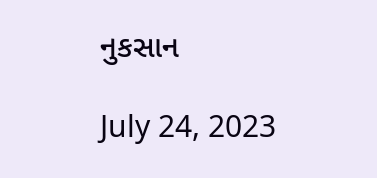નુકસાન

July 24, 2023